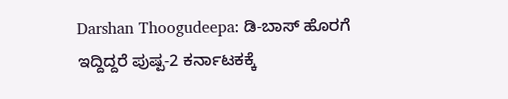Darshan Thoogudeepa: ಡಿ-ಬಾಸ್ ಹೊರಗೆ ಇದ್ದಿದ್ದರೆ ಪುಷ್ಪ-2 ಕರ್ನಾಟಕಕ್ಕೆ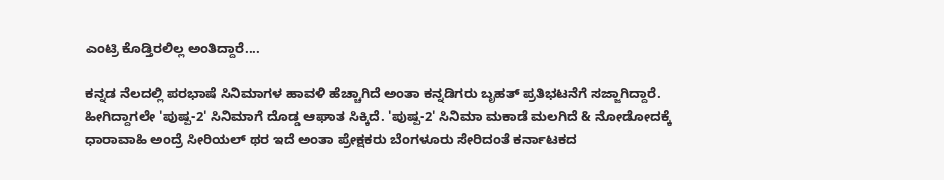ಎಂಟ್ರಿ ಕೊಡ್ತಿರಲಿಲ್ಲ ಅಂತಿದ್ದಾರೆ....

ಕನ್ನಡ ನೆಲದಲ್ಲಿ ಪರಭಾಷೆ ಸಿನಿಮಾಗಳ ಹಾವಳಿ ಹೆಚ್ಚಾಗಿದೆ ಅಂತಾ ಕನ್ನಡಿಗರು ಬೃಹತ್ ಪ್ರತಿಭಟನೆಗೆ ಸಜ್ಜಾಗಿದ್ದಾರೆ. ಹೀಗಿದ್ದಾಗಲೇ 'ಪುಷ್ಪ-2' ಸಿನಿಮಾಗೆ ದೊಡ್ಡ ಆಘಾತ ಸಿಕ್ಕಿದೆ. 'ಪುಷ್ಪ-2' ಸಿನಿಮಾ ಮಕಾಡೆ ಮಲಗಿದೆ & ನೋಡೋದಕ್ಕೆ ಧಾರಾವಾಹಿ ಅಂದ್ರೆ ಸೀರಿಯಲ್ ಥರ ಇದೆ ಅಂತಾ ಪ್ರೇಕ್ಷಕರು ಬೆಂಗಳೂರು ಸೇರಿದಂತೆ ಕರ್ನಾಟಕದ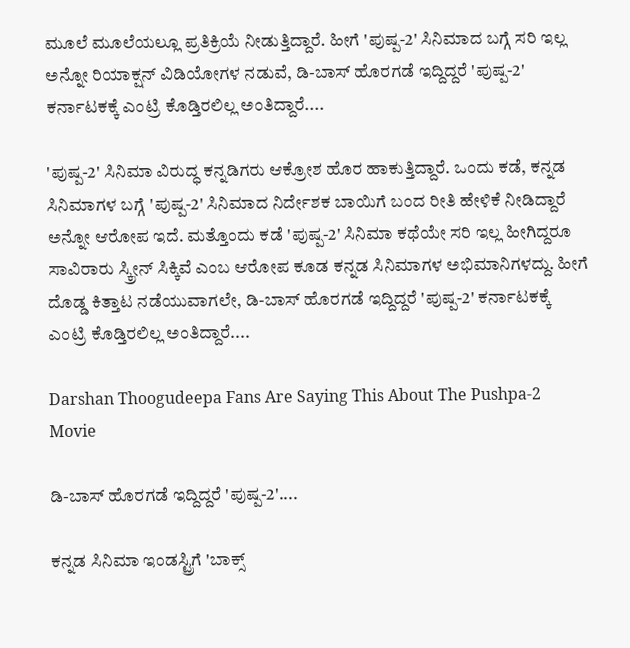ಮೂಲೆ ಮೂಲೆಯಲ್ಲೂ ಪ್ರತಿಕ್ರಿಯೆ ನೀಡುತ್ತಿದ್ದಾರೆ. ಹೀಗೆ 'ಪುಷ್ಪ-2' ಸಿನಿಮಾದ ಬಗ್ಗೆ ಸರಿ ಇಲ್ಲ ಅನ್ನೋ ರಿಯಾಕ್ಷನ್ ವಿಡಿಯೋಗಳ ನಡುವೆ, ಡಿ-ಬಾಸ್ ಹೊರಗಡೆ ಇದ್ದಿದ್ದರೆ 'ಪುಷ್ಪ-2' ಕರ್ನಾಟಕಕ್ಕೆ ಎಂಟ್ರಿ ಕೊಡ್ತಿರಲಿಲ್ಲ ಅಂತಿದ್ದಾರೆ....

'ಪುಷ್ಪ-2' ಸಿನಿಮಾ ವಿರುದ್ಧ ಕನ್ನಡಿಗರು ಆಕ್ರೋಶ ಹೊರ ಹಾಕುತ್ತಿದ್ದಾರೆ. ಒಂದು ಕಡೆ, ಕನ್ನಡ ಸಿನಿಮಾಗಳ ಬಗ್ಗೆ 'ಪುಷ್ಪ-2' ಸಿನಿಮಾದ ನಿರ್ದೇಶಕ ಬಾಯಿಗೆ ಬಂದ ರೀತಿ ಹೇಳಿಕೆ ನೀಡಿದ್ದಾರೆ ಅನ್ನೋ ಆರೋಪ ಇದೆ. ಮತ್ತೊಂದು ಕಡೆ 'ಪುಷ್ಪ-2' ಸಿನಿಮಾ ಕಥೆಯೇ ಸರಿ ಇಲ್ಲ ಹೀಗಿದ್ದರೂ ಸಾವಿರಾರು ಸ್ಕ್ರೀನ್ ಸಿಕ್ಕಿವೆ ಎಂಬ ಆರೋಪ ಕೂಡ ಕನ್ನಡ ಸಿನಿಮಾಗಳ ಅಭಿಮಾನಿಗಳದ್ದು. ಹೀಗೆ ದೊಡ್ಡ ಕಿತ್ತಾಟ ನಡೆಯುವಾಗಲೇ, ಡಿ-ಬಾಸ್ ಹೊರಗಡೆ ಇದ್ದಿದ್ದರೆ 'ಪುಷ್ಪ-2' ಕರ್ನಾಟಕಕ್ಕೆ ಎಂಟ್ರಿ ಕೊಡ್ತಿರಲಿಲ್ಲ ಅಂತಿದ್ದಾರೆ....

Darshan Thoogudeepa Fans Are Saying This About The Pushpa-2 Movie

ಡಿ-ಬಾಸ್ ಹೊರಗಡೆ ಇದ್ದಿದ್ದರೆ 'ಪುಷ್ಪ-2'....

ಕನ್ನಡ ಸಿನಿಮಾ ಇಂಡಸ್ಟ್ರಿಗೆ 'ಬಾಕ್ಸ್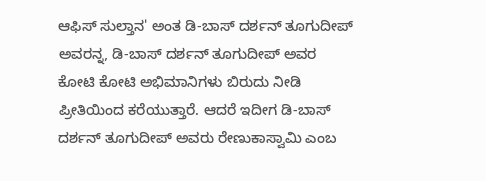ಆಫಿಸ್ ಸುಲ್ತಾನ' ಅಂತ ಡಿ-ಬಾಸ್ ದರ್ಶನ್ ತೂಗುದೀಪ್ ಅವರನ್ನ, ಡಿ-ಬಾಸ್ ದರ್ಶನ್ ತೂಗುದೀಪ್ ಅವರ ಕೋಟಿ ಕೋಟಿ ಅಭಿಮಾನಿಗಳು ಬಿರುದು ನೀಡಿ ಪ್ರೀತಿಯಿಂದ ಕರೆಯುತ್ತಾರೆ. ಆದರೆ ಇದೀಗ ಡಿ-ಬಾಸ್ ದರ್ಶನ್ ತೂಗುದೀಪ್ ಅವರು ರೇಣುಕಾಸ್ವಾಮಿ ಎಂಬ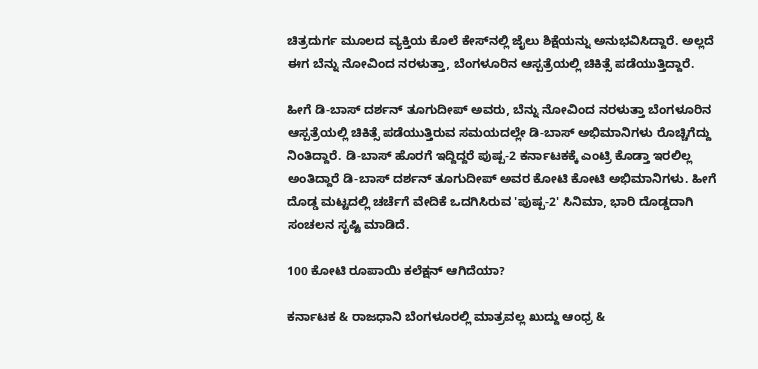ಚಿತ್ರದುರ್ಗ ಮೂಲದ ವ್ಯಕ್ತಿಯ ಕೊಲೆ ಕೇಸ್‌ನಲ್ಲಿ ಜೈಲು ಶಿಕ್ಷೆಯನ್ನು ಅನುಭವಿಸಿದ್ದಾರೆ. ಅಲ್ಲದೆ ಈಗ ಬೆನ್ನು ನೋವಿಂದ ನರಳುತ್ತಾ, ಬೆಂಗಳೂರಿನ ಆಸ್ಪತ್ರೆಯಲ್ಲಿ ಚಿಕಿತ್ಸೆ ಪಡೆಯುತ್ತಿದ್ದಾರೆ.

ಹೀಗೆ ಡಿ-ಬಾಸ್ ದರ್ಶನ್ ತೂಗುದೀಪ್ ಅವರು, ಬೆನ್ನು ನೋವಿಂದ ನರಳುತ್ತಾ ಬೆಂಗಳೂರಿನ ಆಸ್ಪತ್ರೆಯಲ್ಲಿ ಚಿಕಿತ್ಸೆ ಪಡೆಯುತ್ತಿರುವ ಸಮಯದಲ್ಲೇ ಡಿ-ಬಾಸ್ ಅಭಿಮಾನಿಗಳು ರೊಚ್ಚಿಗೆದ್ದು ನಿಂತಿದ್ದಾರೆ. ಡಿ-ಬಾಸ್ ಹೊರಗೆ ಇದ್ದಿದ್ದರೆ ಪುಷ್ಪ-2 ಕರ್ನಾಟಕಕ್ಕೆ ಎಂಟ್ರಿ ಕೊಡ್ತಾ ಇರಲಿಲ್ಲ ಅಂತಿದ್ದಾರೆ ಡಿ-ಬಾಸ್ ದರ್ಶನ್ ತೂಗುದೀಪ್ ಅವರ ಕೋಟಿ ಕೋಟಿ ಅಭಿಮಾನಿಗಳು. ಹೀಗೆ ದೊಡ್ಡ ಮಟ್ಟದಲ್ಲಿ ಚರ್ಚೆಗೆ ವೇದಿಕೆ ಒದಗಿಸಿರುವ 'ಪುಷ್ಪ-2' ಸಿನಿಮಾ, ಭಾರಿ ದೊಡ್ಡದಾಗಿ ಸಂಚಲನ ಸೃಷ್ಟಿ ಮಾಡಿದೆ.

100 ಕೋಟಿ ರೂಪಾಯಿ ಕಲೆಕ್ಷನ್ ಆಗಿದೆಯಾ?

ಕರ್ನಾಟಕ & ರಾಜಧಾನಿ ಬೆಂಗಳೂರಲ್ಲಿ ಮಾತ್ರವಲ್ಲ ಖುದ್ದು ಆಂಧ್ರ &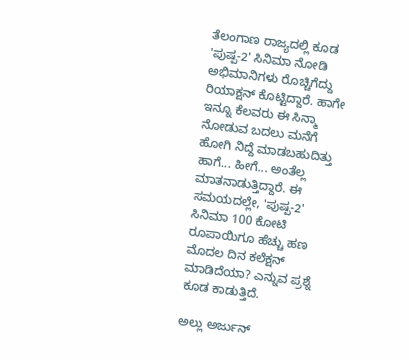ತೆಲಂಗಾಣ ರಾಜ್ಯದಲ್ಲಿ ಕೂಡ 'ಪುಷ್ಪ-2' ಸಿನಿಮಾ ನೋಡಿ ಅಭಿಮಾನಿಗಳು ರೊಚ್ಚಿಗೆದ್ದು ರಿಯಾಕ್ಷನ್ ಕೊಟ್ಟಿದ್ದಾರೆ. ಹಾಗೇ ಇನ್ನೂ ಕೆಲವರು ಈ ಸಿನ್ಮಾ ನೋಡುವ ಬದಲು ಮನೆಗೆ ಹೋಗಿ ನಿದ್ದೆ ಮಾಡಬಹುದಿತ್ತು ಹಾಗೆ... ಹೀಗೆ... ಅಂತೆಲ್ಲ ಮಾತನಾಡುತ್ತಿದ್ದಾರೆ. ಈ ಸಮಯದಲ್ಲೇ, 'ಪುಷ್ಪ-2' ಸಿನಿಮಾ 100 ಕೋಟಿ ರೂಪಾಯಿಗೂ ಹೆಚ್ಚು ಹಣ ಮೊದಲ ದಿನ ಕಲೆಕ್ಷನ್ ಮಾಡಿದೆಯಾ? ಎನ್ನುವ ಪ್ರಶ್ನೆ ಕೂಡ ಕಾಡುತ್ತಿದೆ.

ಅಲ್ಲು ಅರ್ಜುನ್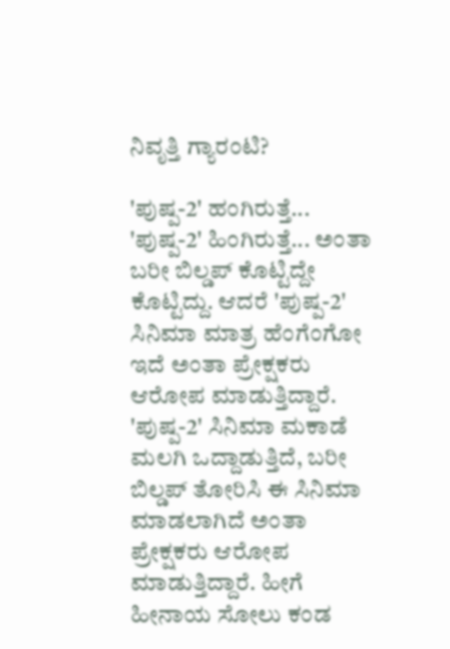ನಿವೃತ್ತಿ ಗ್ಯಾರಂಟಿ?

'ಪುಷ್ಪ-2' ಹಂಗಿರುತ್ತೆ... 'ಪುಷ್ಪ-2' ಹಿಂಗಿರುತ್ತೆ... ಅಂತಾ ಬರೀ ಬಿಲ್ಡಪ್ ಕೊಟ್ಟಿದ್ದೇ ಕೊಟ್ಟಿದ್ದು. ಆದರೆ 'ಪುಷ್ಪ-2' ಸಿನಿಮಾ ಮಾತ್ರ ಹೆಂಗೆಂಗೋ ಇದೆ ಅಂತಾ ಪ್ರೇಕ್ಷಕರು ಆರೋಪ ಮಾಡುತ್ತಿದ್ದಾರೆ. 'ಪುಷ್ಪ-2' ಸಿನಿಮಾ ಮಕಾಡೆ ಮಲಗಿ ಒದ್ದಾಡುತ್ತಿದೆ, ಬರೀ ಬಿಲ್ಡಪ್ ತೋರಿಸಿ ಈ ಸಿನಿಮಾ ಮಾಡಲಾಗಿದೆ ಅಂತಾ ಪ್ರೇಕ್ಷಕರು ಆರೋಪ ಮಾಡುತ್ತಿದ್ದಾರೆ. ಹೀಗೆ ಹೀನಾಯ ಸೋಲು ಕಂಡ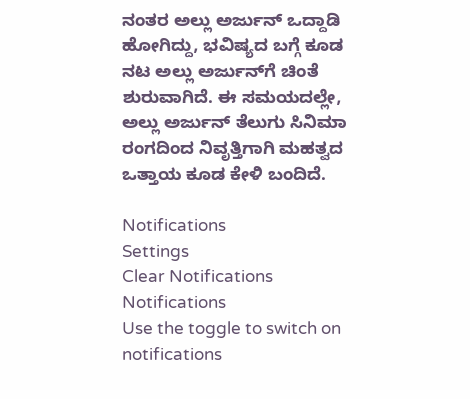ನಂತರ ಅಲ್ಲು ಅರ್ಜುನ್ ಒದ್ದಾಡಿ ಹೋಗಿದ್ದು, ಭವಿಷ್ಯದ ಬಗ್ಗೆ ಕೂಡ ನಟ ಅಲ್ಲು ಅರ್ಜುನ್‌ಗೆ ಚಿಂತೆ ಶುರುವಾಗಿದೆ. ಈ ಸಮಯದಲ್ಲೇ, ಅಲ್ಲು ಅರ್ಜುನ್ ತೆಲುಗು ಸಿನಿಮಾ ರಂಗದಿಂದ ನಿವೃತ್ತಿಗಾಗಿ ಮಹತ್ವದ ಒತ್ತಾಯ ಕೂಡ ಕೇಳಿ ಬಂದಿದೆ.

Notifications
Settings
Clear Notifications
Notifications
Use the toggle to switch on notifications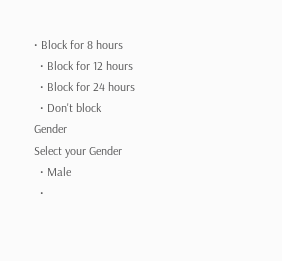• Block for 8 hours
  • Block for 12 hours
  • Block for 24 hours
  • Don't block
Gender
Select your Gender
  • Male
  •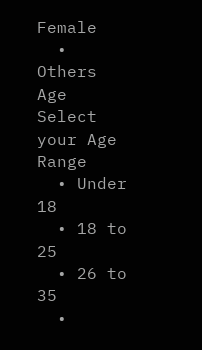Female
  • Others
Age
Select your Age Range
  • Under 18
  • 18 to 25
  • 26 to 35
  •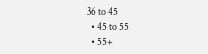36 to 45
  • 45 to 55
  • 55+